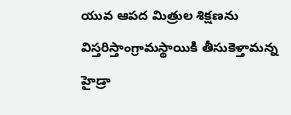యువ ఆపద మిత్రుల శిక్షణను విస్తరిస్తాంగ్రామస్థాయికి తీసుకెళ్తామన్న హైడ్రా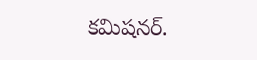కమిషనర్.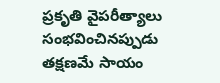ప్రకృతి వైపరీత్యాలు సంభవించినప్పుడు తక్షణమే సాయం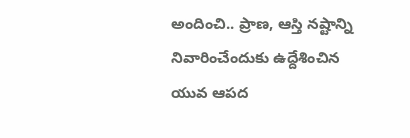అందించి.. ప్రాణ, ఆస్తి నష్టాన్ని నివారించేందుకు ఉద్దేశించిన యువ ఆపద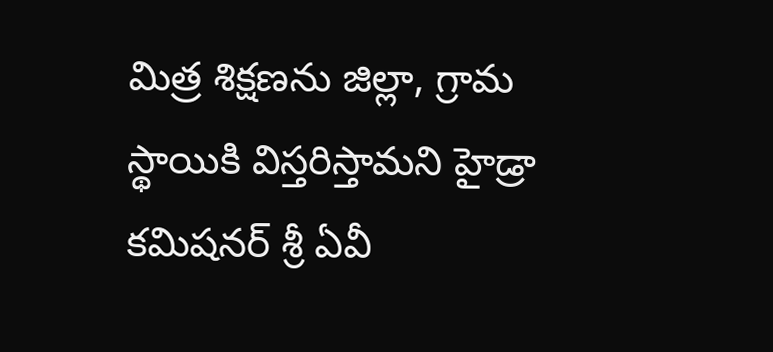మిత్ర శిక్షణను జిల్లా, గ్రామ స్థాయికి విస్తరిస్తామని హైడ్రా కమిషనర్ శ్రీ ఏవీ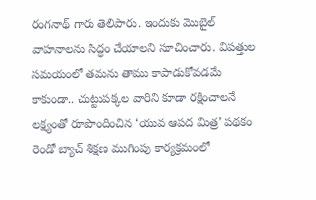రంగనాథ్ గారు తెలిపారు. ఇందుకు మొబైల్ వాహనాలను సిద్ధం చేయాలని సూచించారు. విపత్తుల సమయంలో తమను తాము కాపాడుకోవడమే కాకుండా.. చుట్టుపక్కల వారిని కూడా రక్షించాలనే లక్ష్యంతో రూపొందించిన ‘యువ ఆపద మిత్ర’ పథకం రెండో బ్యాచ్ శిక్షణ ముగింపు కార్యక్రమంలో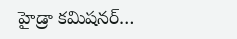హైడ్రా కమిషనర్…